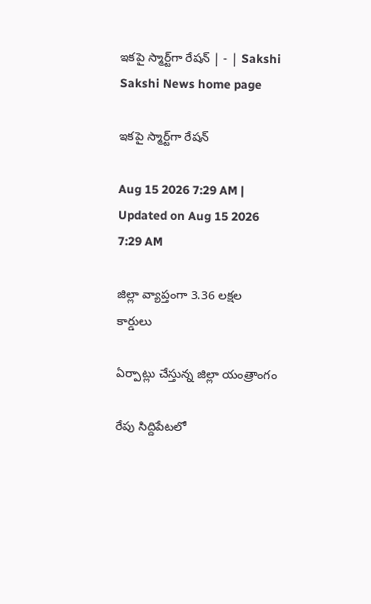ఇకపై స్మార్ట్‌గా రేషన్‌ | - | Sakshi
Sakshi News home page

ఇకపై స్మార్ట్‌గా రేషన్‌

Aug 15 2026 7:29 AM | Updated on Aug 15 2026 7:29 AM

జిల్లా వ్యాప్తంగా 3.36 లక్షల కార్డులు

ఏర్పాట్లు చేస్తున్న జిల్లా యంత్రాంగం

రేపు సిద్దిపేటలో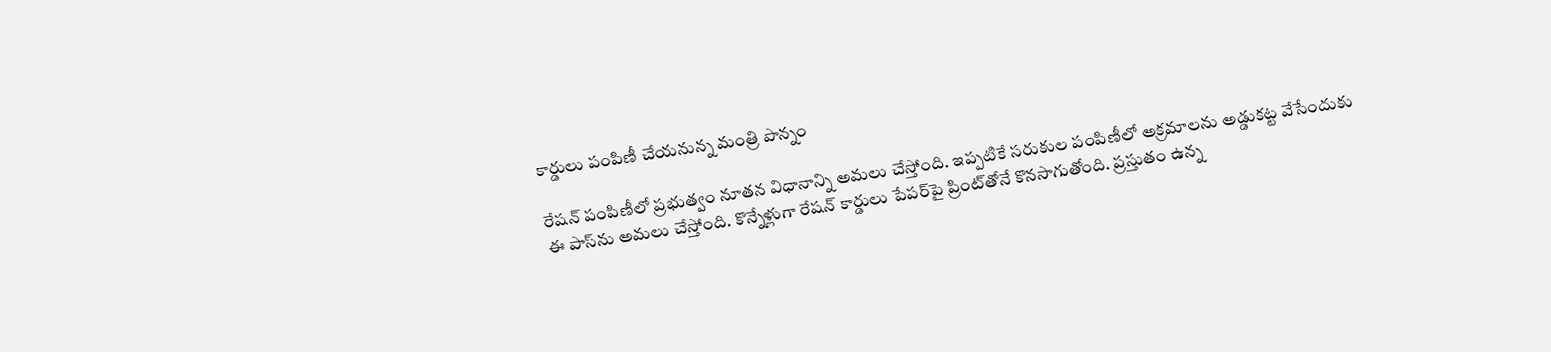కార్డులు పంపిణీ చేయనున్న మంత్రి పొన్నం

రేషన్‌ పంపిణీలో ప్రభుత్వం నూతన విధానాన్ని అమలు చేస్తోంది. ఇప్పటికే సరుకుల పంపిణీలో అక్రమాలను అడ్డుకట్ట వేసేందుకు ఈ పాస్‌ను అమలు చేస్తోంది. కొన్నేళ్లుగా రేషన్‌ కార్డులు పేపర్‌పై ప్రింట్‌తోనే కొనసాగుతోంది. ప్రస్తుతం ఉన్న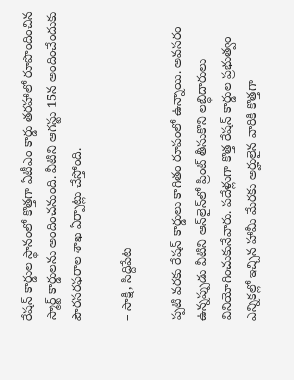రేషన్‌ కార్డుల స్థానంలో కొత్తగా ఏటీఎం కార్డు తరహాలో రూపొందించిన స్మార్ట్‌ కార్డులను అందించనుంది. వీటిని ఆగస్టు 15న అందించేందుకు పౌరసరఫరాల శాఖ ఏర్పాట్లు చేస్తోంది.

– సాక్షి, సిద్దిపేట

ప్పటి వరకు రేషన్‌ కార్డులు కాగితం రూపంలో ఉన్నాయి. అవసరం ఉన్నప్పుడు వీటిని ఆన్‌లైన్‌లో ప్రింట్‌ తీసుకొని లబ్ధిదారులు వినియోగించుకునేవారు. పదేళ్లుగా కొత్త రేషన్‌ కార్డుల ప్రభుత్వం ఎన్నికల్లో ఇచ్చిన హామీ మేరకు అర్హులైన వారికి కొత్తగా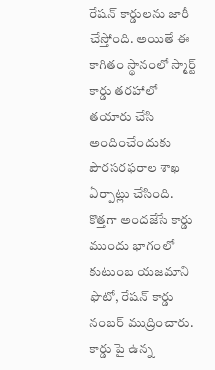రేషన్‌ కార్డులను జారీ చేస్తోంది. అయితే ఈ కాగితం స్థానంలో స్మార్ట్‌ కార్డు తరహాలో తయారు చేసి అందించేందుకు పౌరసరఫరాల శాఖ ఏర్పాట్లు చేసింది. కొత్తగా అందజేసే కార్డు ముందు భాగంలో కుటుంబ యజమాని ఫొటో, రేషన్‌ కార్డు నంబర్‌ ముద్రించారు. కార్డు పై ఉన్న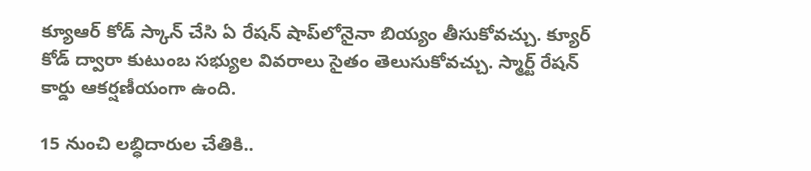క్యూఆర్‌ కోడ్‌ స్కాన్‌ చేసి ఏ రేషన్‌ షాప్‌లోనైనా బియ్యం తీసుకోవచ్చు. క్యూర్‌ కోడ్‌ ద్వారా కుటుంబ సభ్యుల వివరాలు సైతం తెలుసుకోవచ్చు. స్మార్ట్‌ రేషన్‌ కార్డు ఆకర్షణీయంగా ఉంది.

15 నుంచి లబ్ధిదారుల చేతికి..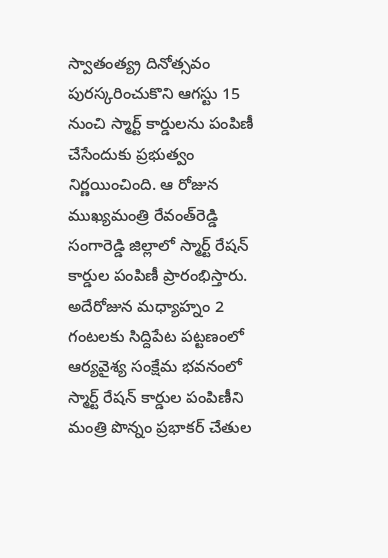స్వాతంత్య్ర దినోత్సవం పురస్కరించుకొని ఆగస్టు 15 నుంచి స్మార్ట్‌ కార్డులను పంపిణీ చేసేందుకు ప్రభుత్వం నిర్ణయించింది. ఆ రోజున ముఖ్యమంత్రి రేవంత్‌రెడ్డి సంగారెడ్డి జిల్లాలో స్మార్ట్‌ రేషన్‌ కార్డుల పంపిణీ ప్రారంభిస్తారు. అదేరోజున మధ్యాహ్నం 2 గంటలకు సిద్దిపేట పట్టణంలో ఆర్యవైశ్య సంక్షేమ భవనంలో స్మార్ట్‌ రేషన్‌ కార్డుల పంపిణీని మంత్రి పొన్నం ప్రభాకర్‌ చేతుల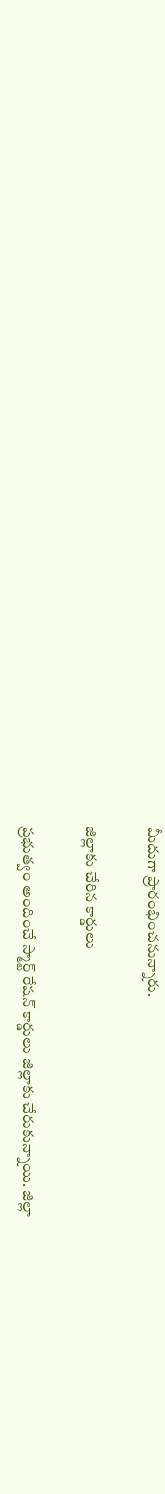మీదుగా ప్రారంభించనున్నారు.

జిల్లాకు చేరిన కార్డులు

ప్రభుత్వం అందించే స్మార్ట్‌ రేషన్‌ కార్డులు జిల్లాకు చేరుకున్నాయి. జిల్లా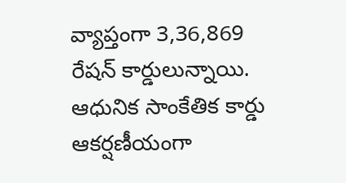వ్యాప్తంగా 3,36,869 రేషన్‌ కార్డులున్నాయి. ఆధునిక సాంకేతిక కార్డు ఆకర్షణీయంగా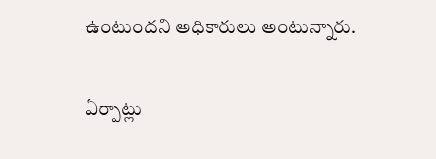ఉంటుందని అధికారులు అంటున్నారు.

ఏర్పాట్లు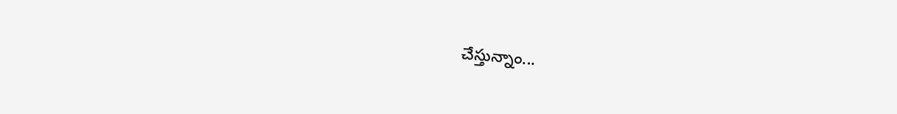చేస్తున్నాం...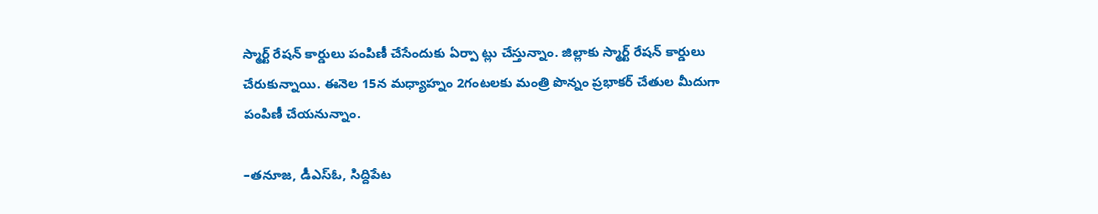స్మార్ట్‌ రేషన్‌ కార్డులు పంపిణీ చేసేందుకు ఏర్పా ట్లు చేస్తున్నాం. జిల్లాకు స్మార్ట్‌ రేషన్‌ కార్డులు చేరుకున్నాయి. ఈనెల 15న మధ్యాహ్నం 2గంటలకు మంత్రి పొన్నం ప్రభాకర్‌ చేతుల మీదుగా పంపిణీ చేయనున్నాం.

–తనూజ, డీఎస్‌ఓ, సిద్దిపేట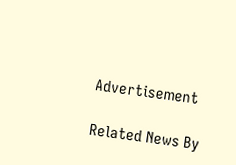Advertisement

Related News By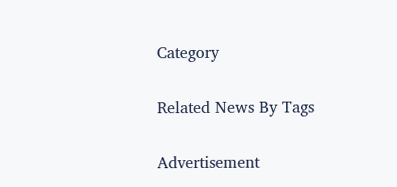Category

Related News By Tags

Advertisement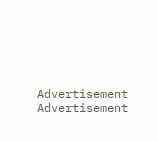Advertisement
Advertisement